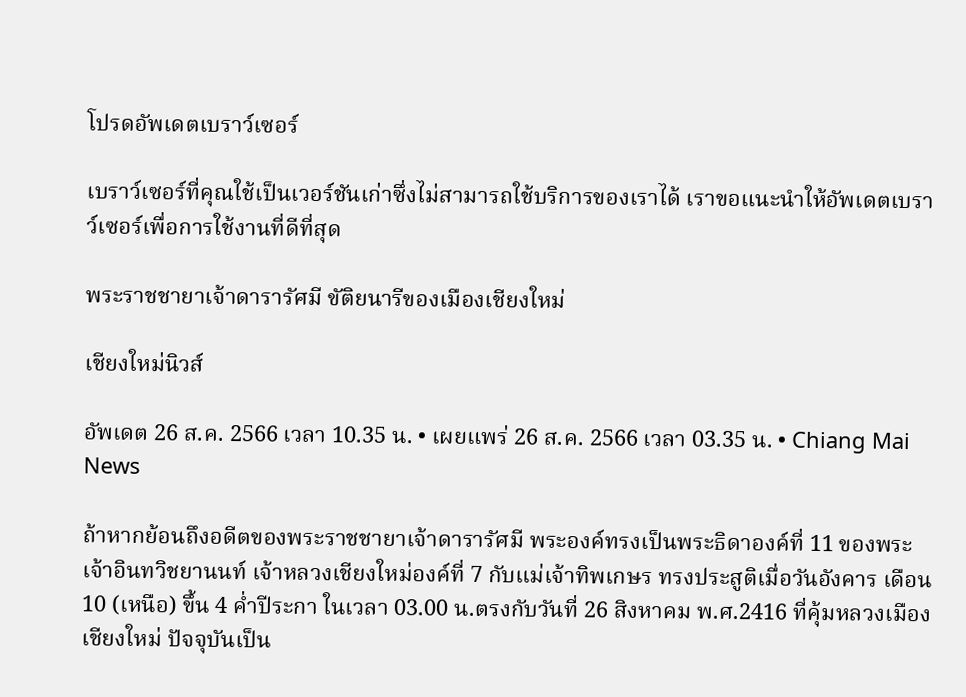โปรดอัพเดตเบราว์เซอร์

เบราว์เซอร์ที่คุณใช้เป็นเวอร์ชันเก่าซึ่งไม่สามารถใช้บริการของเราได้ เราขอแนะนำให้อัพเดตเบราว์เซอร์เพื่อการใช้งานที่ดีที่สุด

พระราชชายาเจ้าดารารัศมี ขัติยนารีของเมืองเชียงใหม่

เชียงใหม่นิวส์

อัพเดต 26 ส.ค. 2566 เวลา 10.35 น. • เผยแพร่ 26 ส.ค. 2566 เวลา 03.35 น. • Chiang Mai News

ถ้าหากย้อนถึงอดีตของพระราชชายาเจ้าดารารัศมี พระองค์ทรงเป็นพระธิดาองค์ที่ 11 ของพระเจ้าอินทวิชยานนท์ เจ้าหลวงเชียงใหม่องค์ที่ 7 กับแม่เจ้าทิพเกษร ทรงประสูติเมื่อวันอังคาร เดือน 10 (เหนือ) ขึ้น 4 ค่ำปีระกา ในเวลา 03.00 น.ตรงกับวันที่ 26 สิงหาคม พ.ศ.2416 ที่คุ้มหลวงเมืองเชียงใหม่ ปัจจุบันเป็น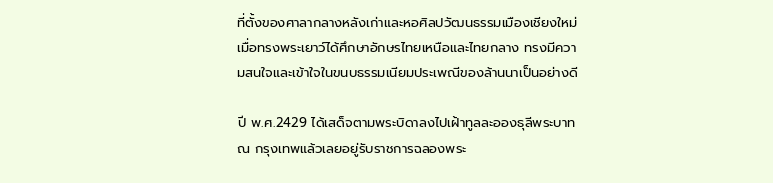ที่ตั้งของศาลากลางหลังเก่าและหอศิลปวัฒนธรรมเมืองเชียงใหม่ เมื่อทรงพระเยาว์ได้ศึกษาอักษรไทยเหนือและไทยกลาง ทรงมีความสนใจและเข้าใจในขนบธรรมเนียมประเพณีของล้านนาเป็นอย่างดี

ปี พ.ศ.2429 ได้เสด็จตามพระบิดาลงไปเฝ้าทูลละอองธุลีพระบาท ณ กรุงเทพแล้วเลยอยู่รับราชการฉลองพระ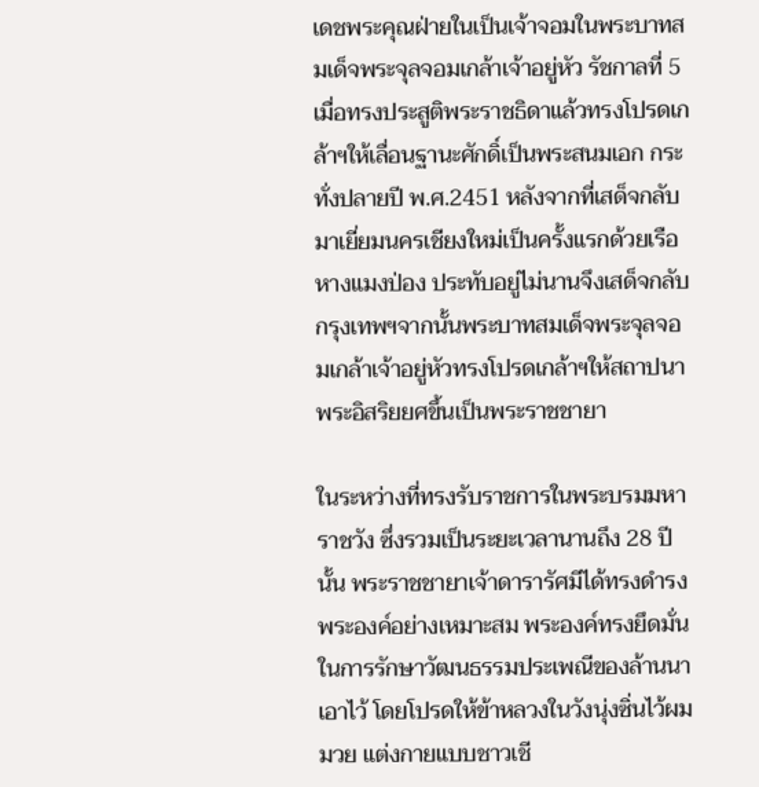เดชพระคุณฝ่ายในเป็นเจ้าจอมในพระบาทสมเด็จพระจุลจอมเกล้าเจ้าอยู่หัว รัชกาลที่ 5 เมื่อทรงประสูติพระราชธิดาแล้วทรงโปรดเกล้าฯให้เลื่อนฐานะศักดิ์เป็นพระสนมเอก กระทั่งปลายปี พ.ศ.2451 หลังจากที่เสด็จกลับมาเยี่ยมนครเชียงใหม่เป็นครั้งแรกด้วยเรือหางแมงป่อง ประทับอยู่ไม่นานจึงเสด็จกลับกรุงเทพฯจากนั้นพระบาทสมเด็จพระจุลจอมเกล้าเจ้าอยู่หัวทรงโปรดเกล้าฯให้สถาปนาพระอิสริยยศขึ้นเป็นพระราชชายา

ในระหว่างที่ทรงรับราชการในพระบรมมหาราชวัง ซึ่งรวมเป็นระยะเวลานานถึง 28 ปีนั้น พระราชชายาเจ้าดารารัศมีได้ทรงดำรงพระองค์อย่างเหมาะสม พระองค์ทรงยึดมั่นในการรักษาวัฒนธรรมประเพณีของล้านนาเอาไว้ โดยโปรดให้ข้าหลวงในวังนุ่งซิ่นไว้ผมมวย แต่งกายแบบชาวเชี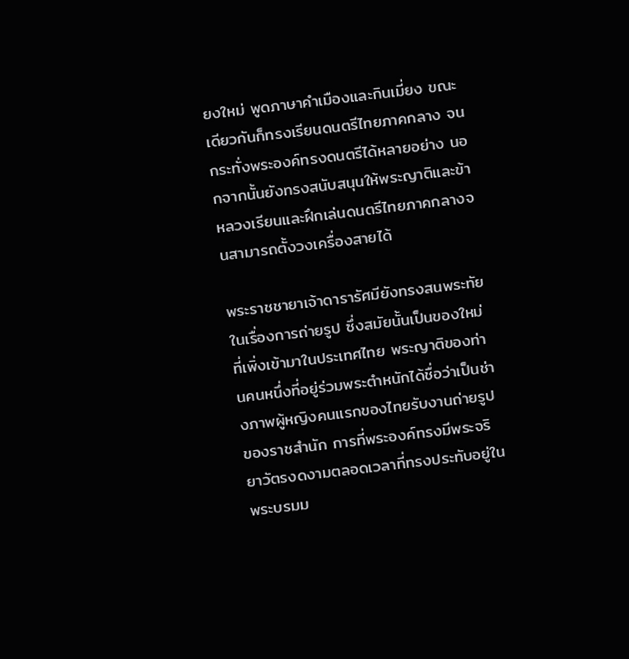ยงใหม่ พูดภาษาคำเมืองและกินเมี่ยง ขณะเดียวกันก็ทรงเรียนดนตรีไทยภาคกลาง จนกระทั่งพระองค์ทรงดนตรีได้หลายอย่าง นอกจากนั้นยังทรงสนับสนุนให้พระญาติและข้าหลวงเรียนและฝึกเล่นดนตรีไทยภาคกลางจนสามารถตั้งวงเครื่องสายได้

พระราชชายาเจ้าดารารัศมียังทรงสนพระทัยในเรื่องการถ่ายรูป ซึ่งสมัยนั้นเป็นของใหม่ที่เพิ่งเข้ามาในประเทศไทย พระญาติของท่านคนหนึ่งที่อยู่ร่วมพระตำหนักได้ชื่อว่าเป็นช่างภาพผู้หญิงคนแรกของไทยรับงานถ่ายรูปของราชสำนัก การที่พระองค์ทรงมีพระจริยาวัตรงดงามตลอดเวลาที่ทรงประทับอยู่ในพระบรมม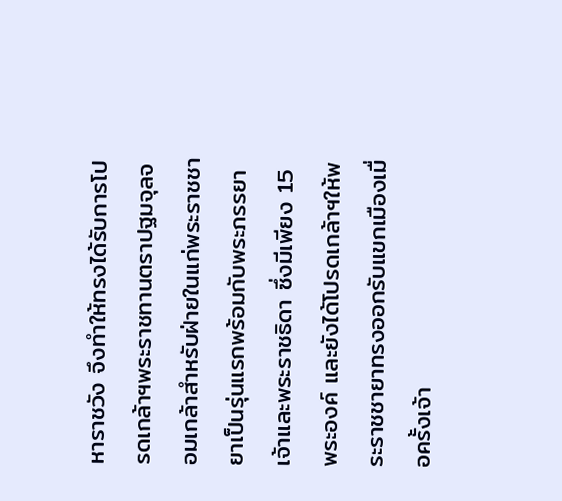หาราชวัง จึงทำให้ทรงได้รับการโปรดเกล้าฯพระราชทานตราปฐมจุลจอมเกล้าสำหรับฝ่ายในแก่พระราชชายาเป็นรุ่นแรกพร้อมกับพระภรรยาเจ้าและพระราชธิดา ซึ่งมีเพียง 15 พระองค์ และยังได้โปรดเกล้าฯให้พระราชชายาทรงออกรับแขกเมืองเมื่อครั้งเจ้า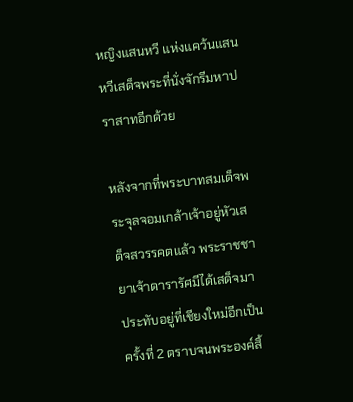หญิงแสนหวี แห่งแคว้นแสนหวีเสด็จพระที่นั่งจักรีมหาปราสาทอีกด้วย

หลังจากที่พระบาทสมเด็จพระจุลจอมเกล้าเจ้าอยู่หัวเสด็จสวรรคตแล้ว พระราชชายาเจ้าดารารัศมีได้เสด็จมาประทับอยู่ที่เชียงใหม่อีกเป็นครั้งที่ 2 ตราบจนพระองค์สิ้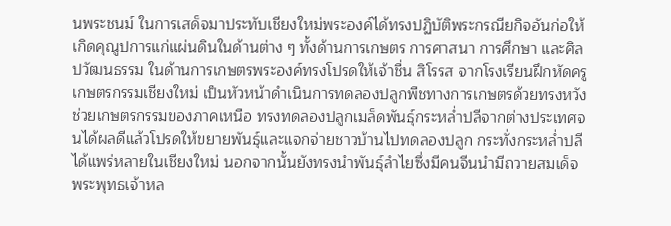นพระชนม์ ในการเสด็จมาประทับเชียงใหม่พระองค์ได้ทรงปฏิบัติพระกรณียกิจอันก่อให้เกิดคุณูปการแก่แผ่นดินในด้านต่าง ๆ ทั้งด้านการเกษตร การศาสนา การศึกษา และศิลปวัฒนธรรม ในด้านการเกษตรพระองค์ทรงโปรดให้เจ้าชื่น สิโรรส จากโรงเรียนฝึกหัดครูเกษตรกรรมเชียงใหม่ เป็นหัวหน้าดำเนินการทดลองปลูกพืชทางการเกษตรด้วยทรงหวังช่วยเกษตรกรรมของภาคเหนือ ทรงทดลองปลูกเมล็ดพันธุ์กระหล่ำปลีจากต่างประเทศจนได้ผลดีแล้วโปรดให้ขยายพันธุ์และแจกจ่ายชาวบ้านไปทดลองปลูก กระทั่งกระหล่ำปลีได้แพร่หลายในเชียงใหม่ นอกจากนั้นยังทรงนำพันธุ์ลำไยซึ่งมีคนจีนนำมีถวายสมเด็จพระพุทธเจ้าหล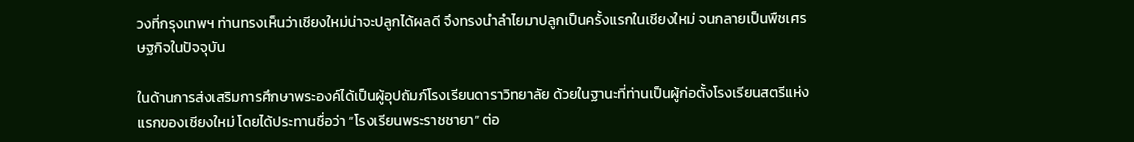วงที่กรุงเทพฯ ท่านทรงเห็นว่าเชียงใหม่น่าจะปลูกได้ผลดี จึงทรงนำลำไยมาปลูกเป็นครั้งแรกในเชียงใหม่ จนกลายเป็นพืชเศรษฐกิจในปัจจุบัน

ในด้านการส่งเสริมการศึกษาพระองค์ได้เป็นผู้อุปถัมภ์โรงเรียนดาราวิทยาลัย ด้วยในฐานะที่ท่านเป็นผู้ก่อตั้งโรงเรียนสตรีแห่งแรกของเชียงใหม่ โดยได้ประทานชื่อว่า “โรงเรียนพระราชชายา” ต่อ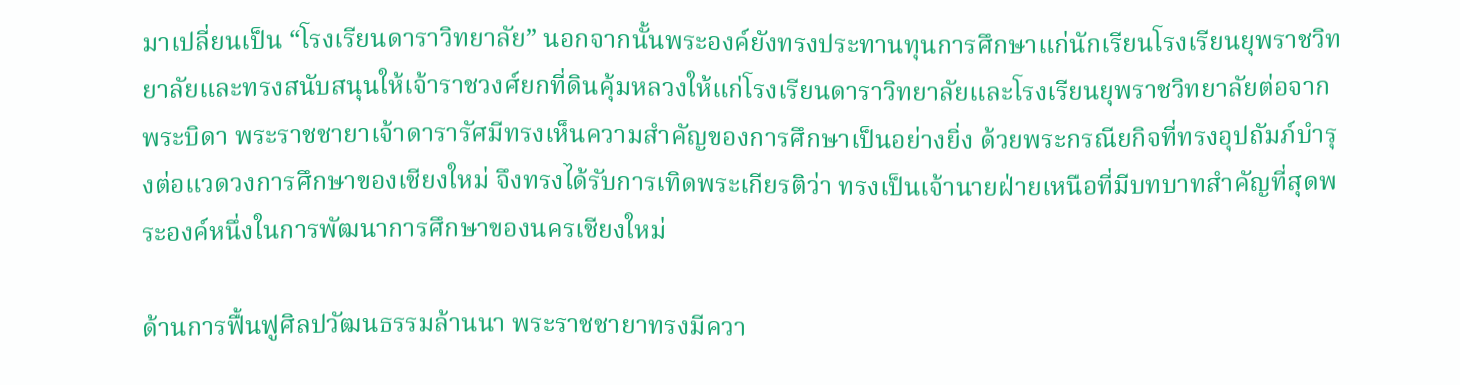มาเปลี่ยนเป็น “โรงเรียนดาราวิทยาลัย” นอกจากนั้นพระองค์ยังทรงประทานทุนการศึกษาแก่นักเรียนโรงเรียนยุพราชวิทยาลัยและทรงสนับสนุนให้เจ้าราชวงศ์ยกที่ดินคุ้มหลวงให้แก่โรงเรียนดาราวิทยาลัยและโรงเรียนยุพราชวิทยาลัยต่อจากพระบิดา พระราชชายาเจ้าดารารัศมีทรงเห็นความสำคัญของการศึกษาเป็นอย่างยิ่ง ด้วยพระกรณียกิจที่ทรงอุปถัมภ์บำรุงต่อแวดวงการศึกษาของเชียงใหม่ จึงทรงได้รับการเทิดพระเกียรติว่า ทรงเป็นเจ้านายฝ่ายเหนือที่มีบทบาทสำคัญที่สุดพระองค์หนึ่งในการพัฒนาการศึกษาของนครเชียงใหม่

ด้านการฟื้นฟูศิลปวัฒนธรรมล้านนา พระราชชายาทรงมีควา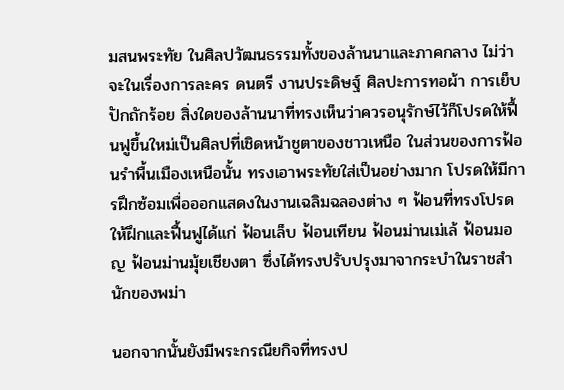มสนพระทัย ในศิลปวัฒนธรรมทั้งของล้านนาและภาคกลาง ไม่ว่าจะในเรื่องการละคร ดนตรี งานประดิษฐ์ ศิลปะการทอผ้า การเย็บปักถักร้อย สิ่งใดของล้านนาที่ทรงเห็นว่าควรอนุรักษ์ไว้ก็โปรดให้ฟื้นฟูขึ้นใหม่เป็นศิลปที่เชิดหน้าชูตาของชาวเหนือ ในส่วนของการฟ้อนรำพื้นเมืองเหนือนั้น ทรงเอาพระทัยใส่เป็นอย่างมาก โปรดให้มีการฝึกซ้อมเพื่อออกแสดงในงานเฉลิมฉลองต่าง ๆ ฟ้อนที่ทรงโปรดให้ฝึกและฟื้นฟูได้แก่ ฟ้อนเล็บ ฟ้อนเทียน ฟ้อนม่านเม่เล้ ฟ้อนมอญ ฟ้อนม่านมุ้ยเชียงตา ซึ่งได้ทรงปรับปรุงมาจากระบำในราชสำนักของพม่า

นอกจากนั้นยังมีพระกรณียกิจที่ทรงป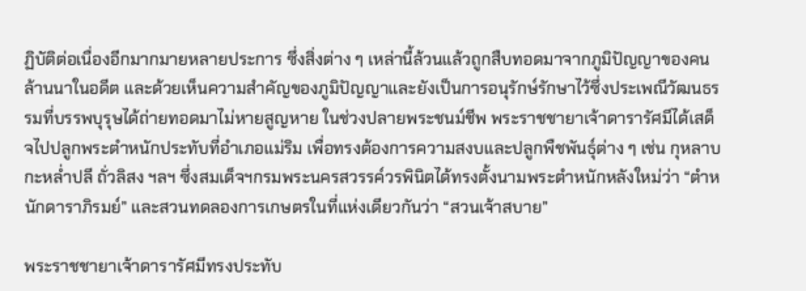ฏิบัติต่อเนื่องอีกมากมายหลายประการ ซึ่งสิ่งต่าง ๆ เหล่านี้ล้วนแล้วถูกสืบทอดมาจากภูมิปัญญาของคนล้านนาในอดีต และด้วยเห็นความสำคัญของภูมิปัญญาและยังเป็นการอนุรักษ์รักษาไว้ซึ่งประเพณีวัฒนธรรมที่บรรพบุรุษได้ถ่ายทอดมาไม่หายสูญหาย ในช่วงปลายพระชนม์ชีพ พระราชชายาเจ้าดารารัศมีได้เสด็จไปปลูกพระตำหนักประทับที่อำเภอแม่ริม เพื่อทรงต้องการความสงบและปลูกพืชพันธุ์ต่าง ๆ เช่น กุหลาบ กะหล่ำปลี ถั่วลิสง ฯลฯ ซึ่งสมเด็จฯกรมพระนครสวรรค์วรพินิตได้ทรงตั้งนามพระตำหนักหลังใหม่ว่า “ตำหนักดาราภิรมย์” และสวนทดลองการเกษตรในที่แห่งเดียวกันว่า “สวนเจ้าสบาย”

พระราชชายาเจ้าดารารัศมีทรงประทับ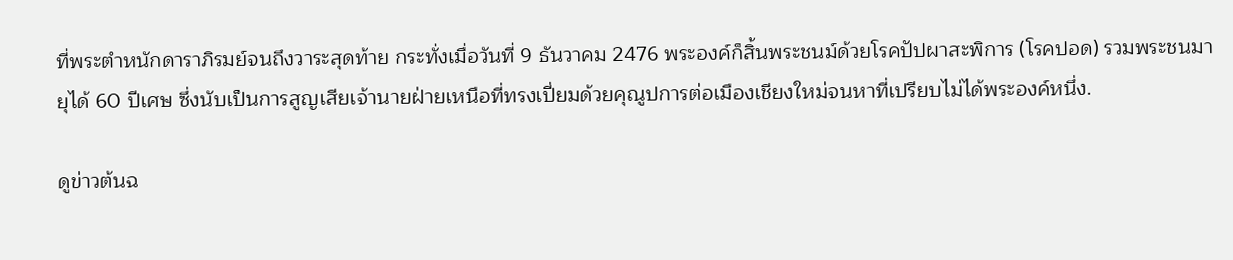ที่พระตำหนักดาราภิรมย์จนถึงวาระสุดท้าย กระทั่งเมื่อวันที่ 9 ธันวาคม 2476 พระองค์ก็สิ้นพระชนม์ด้วยโรคปัปผาสะพิการ (โรคปอด) รวมพระชนมายุได้ 60 ปีเศษ ซึ่งนับเป็นการสูญเสียเจ้านายฝ่ายเหนือที่ทรงเปี่ยมด้วยคุณูปการต่อเมืองเชียงใหม่จนหาที่เปรียบไม่ได้พระองค์หนึ่ง.

ดูข่าวต้นฉ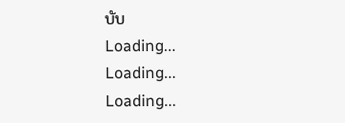บับ
Loading...
Loading...
Loading...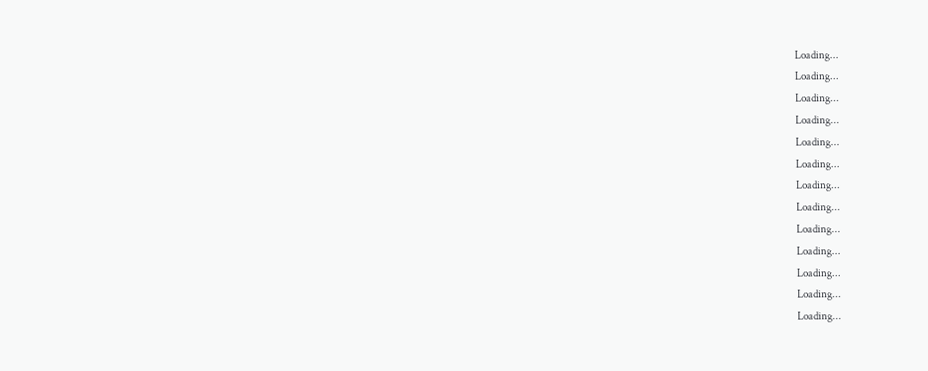Loading...
Loading...
Loading...
Loading...
Loading...
Loading...
Loading...
Loading...
Loading...
Loading...
Loading...
Loading...
Loading...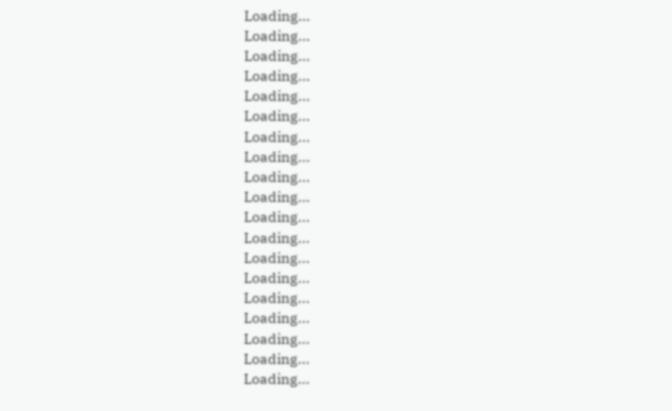Loading...
Loading...
Loading...
Loading...
Loading...
Loading...
Loading...
Loading...
Loading...
Loading...
Loading...
Loading...
Loading...
Loading...
Loading...
Loading...
Loading...
Loading...
Loading...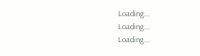Loading...
Loading...
Loading...